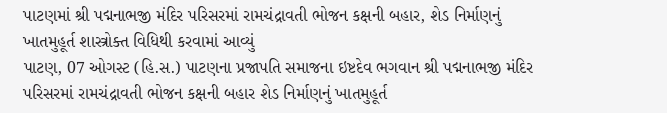પાટણમાં શ્રી પદ્મનાભજી મંદિર પરિસરમાં રામચંદ્રાવતી ભોજન કક્ષની બહાર, શેડ નિર્માણનું ખાતમુહૂર્ત શાસ્ત્રોક્ત વિધિથી કરવામાં આવ્યું
પાટણ, 07 ઓગસ્ટ (હિ.સ.) પાટણના પ્રજાપતિ સમાજના ઇષ્ટદેવ ભગવાન શ્રી પદ્મનાભજી મંદિર પરિસરમાં રામચંદ્રાવતી ભોજન કક્ષની બહાર શેડ નિર્માણનું ખાતમુહૂર્ત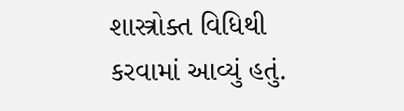શાસ્ત્રોક્ત વિધિથી કરવામાં આવ્યું હતું.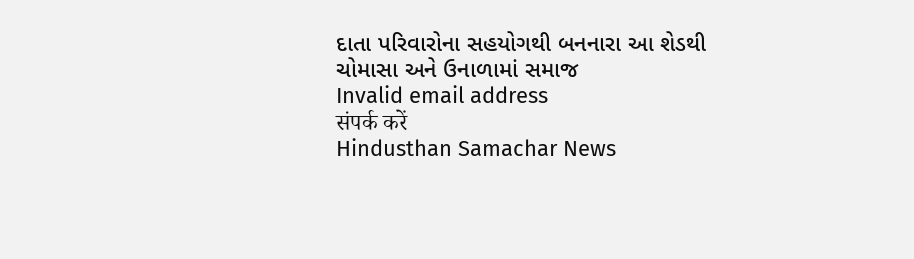દાતા પરિવારોના સહયોગથી બનનારા આ શેડથી ચોમાસા અને ઉનાળામાં સમાજ
Invalid email address
संपर्क करें
Hindusthan Samachar News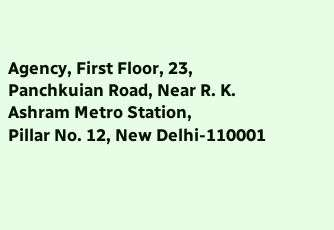Agency, First Floor, 23, Panchkuian Road, Near R. K. Ashram Metro Station,
Pillar No. 12, New Delhi-110001